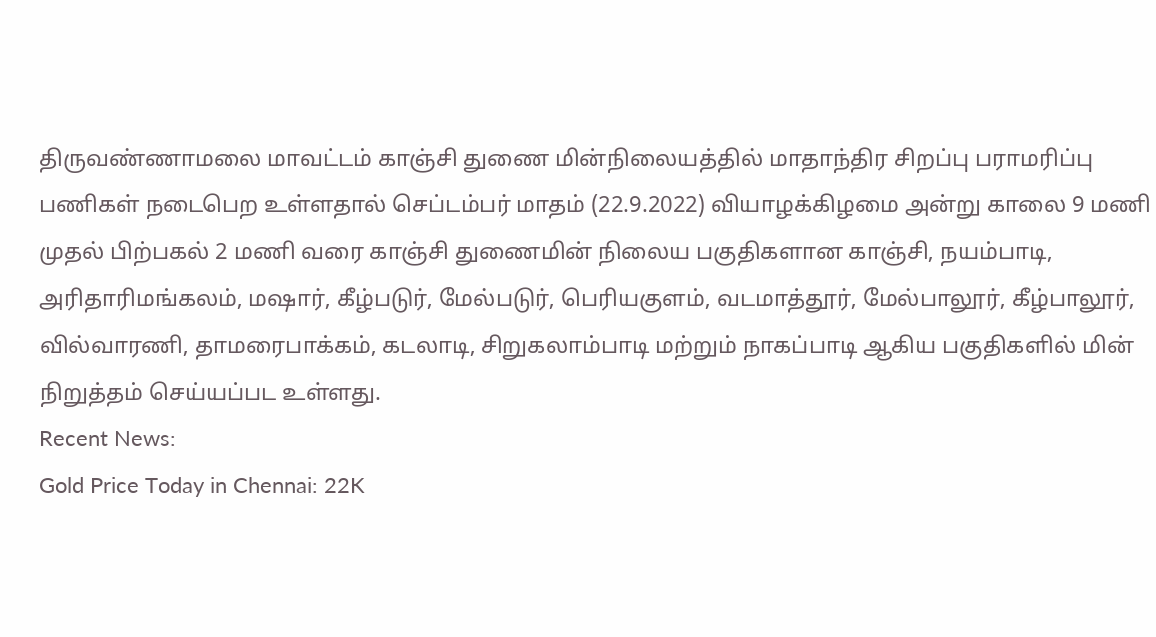திருவண்ணாமலை மாவட்டம் காஞ்சி துணை மின்நிலையத்தில் மாதாந்திர சிறப்பு பராமரிப்பு பணிகள் நடைபெற உள்ளதால் செப்டம்பர் மாதம் (22.9.2022) வியாழக்கிழமை அன்று காலை 9 மணி முதல் பிற்பகல் 2 மணி வரை காஞ்சி துணைமின் நிலைய பகுதிகளான காஞ்சி, நயம்பாடி, அரிதாரிமங்கலம், மஷார், கீழ்படுர், மேல்படுர், பெரியகுளம், வடமாத்தூர், மேல்பாலூர், கீழ்பாலூர், வில்வாரணி, தாமரைபாக்கம், கடலாடி, சிறுகலாம்பாடி மற்றும் நாகப்பாடி ஆகிய பகுதிகளில் மின் நிறுத்தம் செய்யப்பட உள்ளது.
Recent News:
Gold Price Today in Chennai: 22K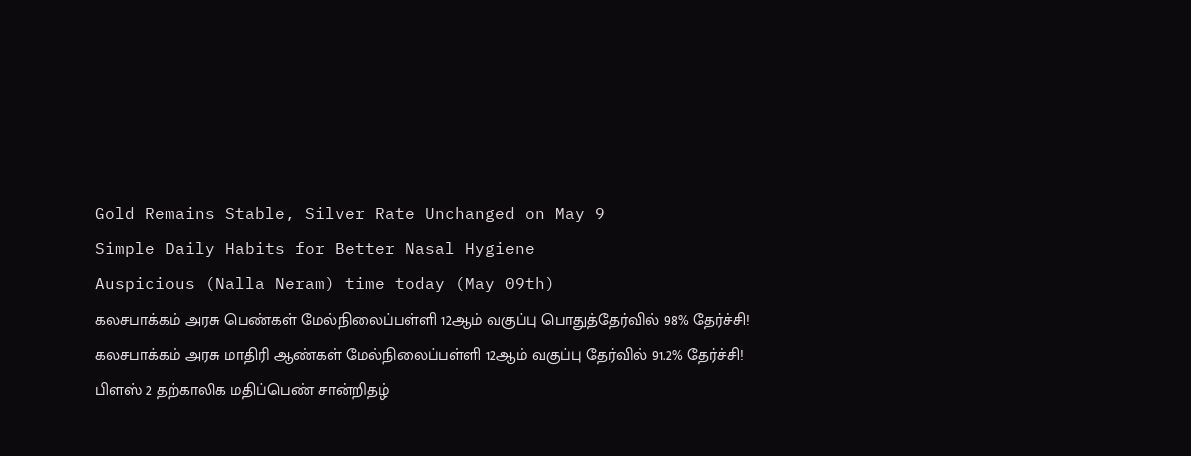Gold Remains Stable, Silver Rate Unchanged on May 9
Simple Daily Habits for Better Nasal Hygiene
Auspicious (Nalla Neram) time today (May 09th)
கலசபாக்கம் அரசு பெண்கள் மேல்நிலைப்பள்ளி 12ஆம் வகுப்பு பொதுத்தேர்வில் 98% தேர்ச்சி!
கலசபாக்கம் அரசு மாதிரி ஆண்கள் மேல்நிலைப்பள்ளி 12ஆம் வகுப்பு தேர்வில் 91.2% தேர்ச்சி!
பிளஸ் 2 தற்காலிக மதிப்பெண் சான்றிதழ்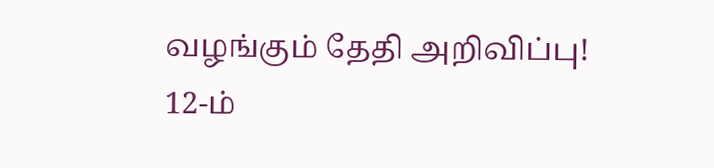வழங்கும் தேதி அறிவிப்பு!
12-ம்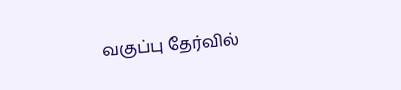வகுப்பு தேர்வில்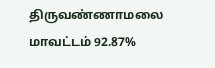திருவண்ணாமலை மாவட்டம் 92.87%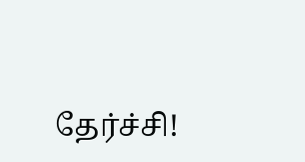தேர்ச்சி!